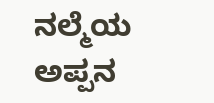ನಲ್ಮೆಯ ಅಪ್ಪನ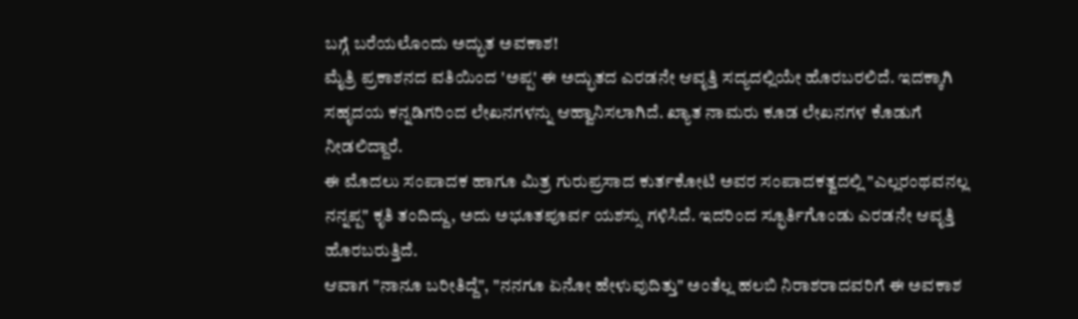ಬಗ್ಗೆ ಬರೆಯಲೊಂದು ಅದ್ಭುತ ಅವಕಾಶ!
ಮೈತ್ರಿ ಪ್ರಕಾಶನದ ವತಿಯಿಂದ 'ಅಪ್ಪ' ಈ ಅದ್ಭುತದ ಎರಡನೇ ಆವೃತ್ತಿ ಸದ್ಯದಲ್ಲಿಯೇ ಹೊರಬರಲಿದೆ. ಇದಕ್ಕಾಗಿ ಸಹೃದಯ ಕನ್ನಡಿಗರಿಂದ ಲೇಖನಗಳನ್ನು ಆಹ್ವಾನಿಸಲಾಗಿದೆ. ಖ್ಯಾತ ನಾಮರು ಕೂಡ ಲೇಖನಗಳ ಕೊಡುಗೆ ನೀಡಲಿದ್ದಾರೆ.
ಈ ಮೊದಲು ಸಂಪಾದಕ ಹಾಗೂ ಮಿತ್ರ ಗುರುಪ್ರಸಾದ ಕುರ್ತಕೋಟಿ ಅವರ ಸಂಪಾದಕತ್ವದಲ್ಲಿ "ಎಲ್ಲರಂಥವನಲ್ಲ ನನ್ನಪ್ಪ" ಕೃತಿ ತಂದಿದ್ದು, ಅದು ಅಭೂತಪೂರ್ವ ಯಶಸ್ಸು ಗಳಿಸಿದೆ. ಇದರಿಂದ ಸ್ಫೂರ್ತಿಗೊಂಡು ಎರಡನೇ ಆವೃತ್ತಿ ಹೊರಬರುತ್ತಿದೆ.
ಆವಾಗ "ನಾನೂ ಬರೀತಿದ್ದೆ", "ನನಗೂ ಏನೋ ಹೇಳುವುದಿತ್ತು" ಅಂತೆಲ್ಲ ಹಲಬಿ ನಿರಾಶರಾದವರಿಗೆ ಈ ಅವಕಾಶ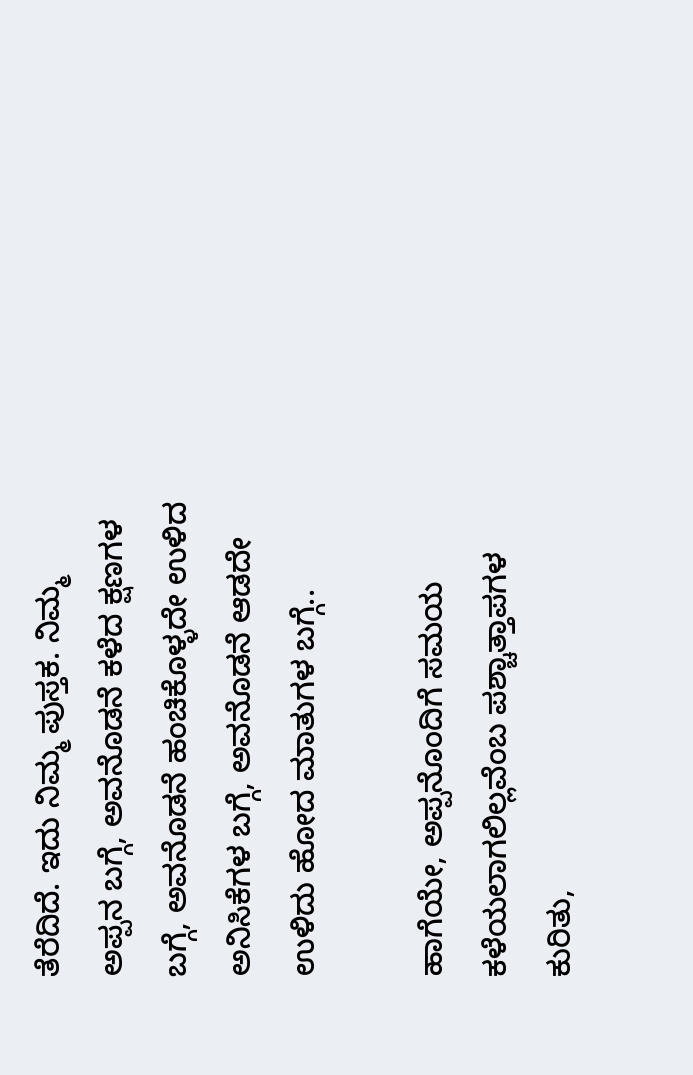ತೆರೆದಿದೆ. ಇದು ನಿಮ್ಮ ಪುಸ್ತಕ. ನಿಮ್ಮ ಅಪ್ಪನ ಬಗ್ಗೆ, ಅವನೊಡನೆ ಕಳೆದ ಕ್ಷಣಗಳ ಬಗ್ಗೆ, ಅವನೊಡನೆ ಹಂಚಿಕೊಳ್ಳದೇ ಉಳಿದ ಅನಿಸಿಕೆಗಳ ಬಗ್ಗೆ, ಅವನೊಡನೆ ಆಡದೇ ಉಳಿದು ಹೋದ ಮಾತುಗಳ ಬಗ್ಗೆ..

ಹಾಗೆಯೇ, ಅಪ್ಪನೊಂದಿಗೆ ಸಮಯ ಕಳೆಯಲಾಗಲಿಲ್ಲವೆಂಬ ಪಶ್ಚಾತ್ತಾಪಗಳ ಕುರಿತು,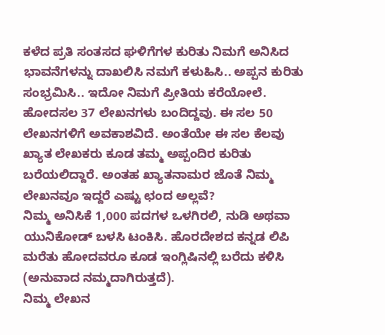ಕಳೆದ ಪ್ರತಿ ಸಂತಸದ ಘಳಿಗೆಗಳ ಕುರಿತು ನಿಮಗೆ ಅನಿಸಿದ ಭಾವನೆಗಳನ್ನು ದಾಖಲಿಸಿ ನಮಗೆ ಕಳುಹಿಸಿ.. ಅಪ್ಪನ ಕುರಿತು ಸಂಭ್ರಮಿಸಿ.. ಇದೋ ನಿಮಗೆ ಪ್ರೀತಿಯ ಕರೆಯೋಲೆ.
ಹೋದಸಲ 37 ಲೇಖನಗಳು ಬಂದಿದ್ದವು. ಈ ಸಲ 50 ಲೇಖನಗಳಿಗೆ ಅವಕಾಶವಿದೆ. ಅಂತೆಯೇ ಈ ಸಲ ಕೆಲವು ಖ್ಯಾತ ಲೇಖಕರು ಕೂಡ ತಮ್ಮ ಅಪ್ಪಂದಿರ ಕುರಿತು ಬರೆಯಲಿದ್ದಾರೆ. ಅಂತಹ ಖ್ಯಾತನಾಮರ ಜೊತೆ ನಿಮ್ಮ ಲೇಖನವೂ ಇದ್ದರೆ ಎಷ್ಟು ಛಂದ ಅಲ್ಲವೆ?
ನಿಮ್ಮ ಅನಿಸಿಕೆ 1,000 ಪದಗಳ ಒಳಗಿರಲಿ, ನುಡಿ ಅಥವಾ ಯುನಿಕೋಡ್ ಬಳಸಿ ಟಂಕಿಸಿ. ಹೊರದೇಶದ ಕನ್ನಡ ಲಿಪಿ ಮರೆತು ಹೋದವರೂ ಕೂಡ ಇಂಗ್ಲಿಷಿನಲ್ಲಿ ಬರೆದು ಕಳಿಸಿ (ಅನುವಾದ ನಮ್ಮದಾಗಿರುತ್ತದೆ).
ನಿಮ್ಮ ಲೇಖನ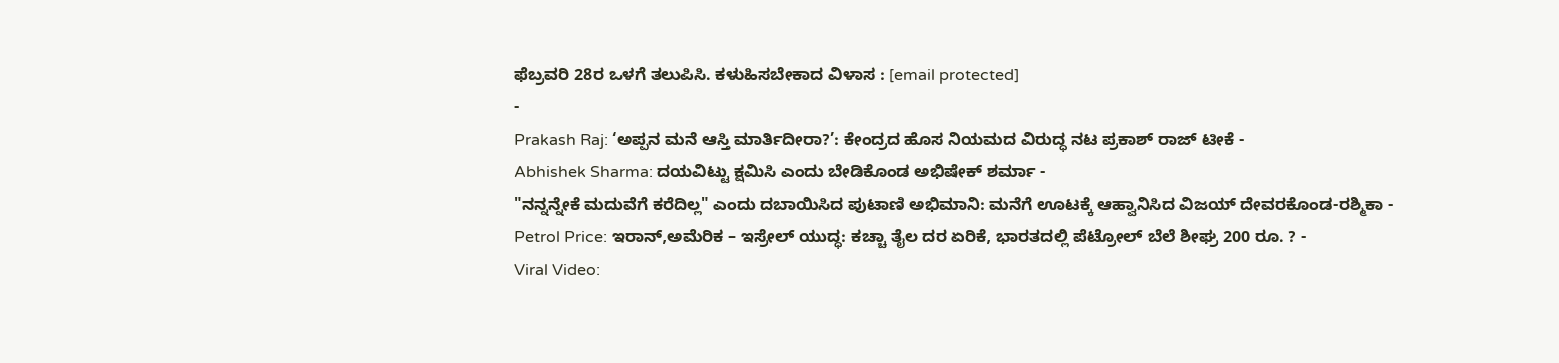ಫೆಬ್ರವರಿ 28ರ ಒಳಗೆ ತಲುಪಿಸಿ. ಕಳುಹಿಸಬೇಕಾದ ವಿಳಾಸ : [email protected]
-
Prakash Raj: ‘ಅಪ್ಪನ ಮನೆ ಆಸ್ತಿ ಮಾರ್ತಿದೀರಾ?’: ಕೇಂದ್ರದ ಹೊಸ ನಿಯಮದ ವಿರುದ್ಧ ನಟ ಪ್ರಕಾಶ್ ರಾಜ್ ಟೀಕೆ -
Abhishek Sharma: ದಯವಿಟ್ಟು ಕ್ಷಮಿಸಿ ಎಂದು ಬೇಡಿಕೊಂಡ ಅಭಿಷೇಕ್ ಶರ್ಮಾ -
"ನನ್ನನ್ನೇಕೆ ಮದುವೆಗೆ ಕರೆದಿಲ್ಲ" ಎಂದು ದಬಾಯಿಸಿದ ಪುಟಾಣಿ ಅಭಿಮಾನಿ: ಮನೆಗೆ ಊಟಕ್ಕೆ ಆಹ್ವಾನಿಸಿದ ವಿಜಯ್ ದೇವರಕೊಂಡ-ರಶ್ಮಿಕಾ -
Petrol Price: ಇರಾನ್,ಅಮೆರಿಕ – ಇಸ್ರೇಲ್ ಯುದ್ಧ: ಕಚ್ಚಾ ತೈಲ ದರ ಏರಿಕೆ, ಭಾರತದಲ್ಲಿ ಪೆಟ್ರೋಲ್ ಬೆಲೆ ಶೀಘ್ರ 200 ರೂ. ? -
Viral Video: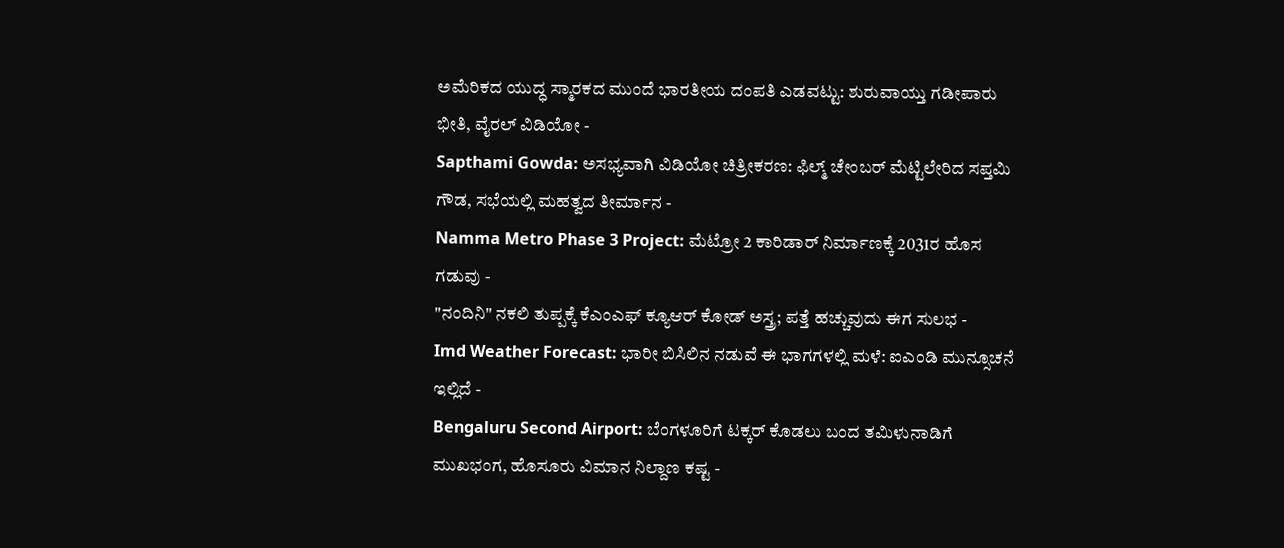ಅಮೆರಿಕದ ಯುದ್ಧ ಸ್ಮಾರಕದ ಮುಂದೆ ಭಾರತೀಯ ದಂಪತಿ ಎಡವಟ್ಟು: ಶುರುವಾಯ್ತು ಗಡೀಪಾರು ಭೀತಿ, ವೈರಲ್ ವಿಡಿಯೋ -
Sapthami Gowda: ಅಸಭ್ಯವಾಗಿ ವಿಡಿಯೋ ಚಿತ್ರೀಕರಣ: ಫಿಲ್ಮ್ ಚೇಂಬರ್ ಮೆಟ್ಟಿಲೇರಿದ ಸಪ್ತಮಿ ಗೌಡ, ಸಭೆಯಲ್ಲಿ ಮಹತ್ವದ ತೀರ್ಮಾನ -
Namma Metro Phase 3 Project: ಮೆಟ್ರೋ 2 ಕಾರಿಡಾರ್ ನಿರ್ಮಾಣಕ್ಕೆ 2031ರ ಹೊಸ ಗಡುವು -
"ನಂದಿನಿ" ನಕಲಿ ತುಪ್ಪಕ್ಕೆ ಕೆಎಂಎಫ್ ಕ್ಯೂಆರ್ ಕೋಡ್ ಅಸ್ತ್ರ; ಪತ್ತೆ ಹಚ್ಚುವುದು ಈಗ ಸುಲಭ -
Imd Weather Forecast: ಭಾರೀ ಬಿಸಿಲಿನ ನಡುವೆ ಈ ಭಾಗಗಳಲ್ಲಿ ಮಳೆ: ಐಎಂಡಿ ಮುನ್ಸೂಚನೆ ಇಲ್ಲಿದೆ -
Bengaluru Second Airport: ಬೆಂಗಳೂರಿಗೆ ಟಕ್ಕರ್ ಕೊಡಲು ಬಂದ ತಮಿಳುನಾಡಿಗೆ ಮುಖಭಂಗ, ಹೊಸೂರು ವಿಮಾನ ನಿಲ್ದಾಣ ಕಷ್ಟ -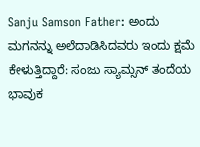Sanju Samson Father: ಅಂದು ಮಗನನ್ನು ಅಲೆದಾಡಿಸಿದವರು ಇಂದು ಕ್ಷಮೆ ಕೇಳುತ್ತಿದ್ದಾರೆ: ಸಂಜು ಸ್ಯಾಮ್ಸನ್ ತಂದೆಯ ಭಾವುಕ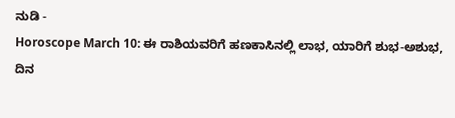ನುಡಿ -
Horoscope March 10: ಈ ರಾಶಿಯವರಿಗೆ ಹಣಕಾಸಿನಲ್ಲಿ ಲಾಭ, ಯಾರಿಗೆ ಶುಭ-ಅಶುಭ, ದಿನ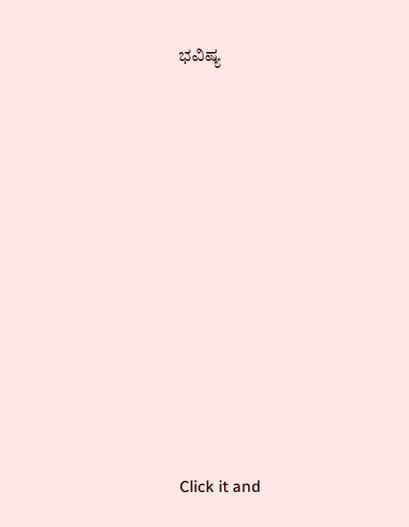ಭವಿಷ್ಯ












Click it and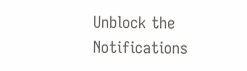Unblock the Notifications